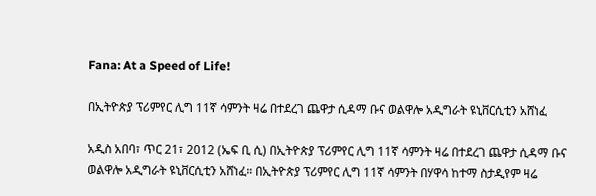Fana: At a Speed of Life!

በኢትዮጵያ ፕሪምየር ሊግ 11ኛ ሳምንት ዛሬ በተደረገ ጨዋታ ሲዳማ ቡና ወልዋሎ አዲግራት ዩኒቨርሲቲን አሸነፈ

አዲስ አበባ፣ ጥር 21፣ 2012 (ኤፍ ቢ ሲ) በኢትዮጵያ ፕሪምየር ሊግ 11ኛ ሳምንት ዛሬ በተደረገ ጨዋታ ሲዳማ ቡና ወልዋሎ አዲግራት ዩኒቨርሲቲን አሸነፈ። በኢትዮጵያ ፕሪምየር ሊግ 11ኛ ሳምንት በሃዋሳ ከተማ ስታዲየም ዛሬ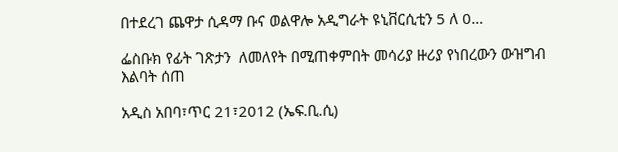በተደረገ ጨዋታ ሲዳማ ቡና ወልዋሎ አዲግራት ዩኒቨርሲቲን 5 ለ 0…

ፌስቡክ የፊት ገጽታን  ለመለየት በሚጠቀምበት መሳሪያ ዙሪያ የነበረውን ውዝግብ እልባት ሰጠ

አዲስ አበባ፣ጥር 21፣2012 (ኤፍ.ቢ.ሲ)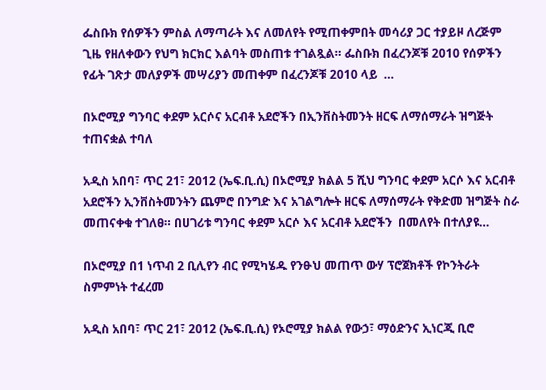ፌስቡክ የሰዎችን ምስል ለማጣራት እና ለመለየት የሚጠቀምበት መሳሪያ ጋር ተያይዞ ለረጅም ጊዜ የዘለቀውን የህግ ክርክር እልባት መስጠቱ ተገልጿል። ፌስቡክ በፈረንጆቹ 2010 የሰዎችን የፊት ገጽታ መለያዎች መሣሪያን መጠቀም በፈረንጆቹ 2010 ላይ  …

በኦሮሚያ ግንባር ቀደም አርሶና አርብቶ አደሮችን በኢንቨስትመንት ዘርፍ ለማሰማራት ዝግጅት ተጠናቋል ተባለ

አዲስ አበባ፣ ጥር 21፣ 2012 (ኤፍ.ቢ.ሲ) በኦሮሚያ ክልል 5 ሺህ ግንባር ቀደም አርሶ እና አርብቶ አደሮችን ኢንቨስትመንትን ጨምሮ በንግድ እና አገልግሎት ዘርፍ ለማሰማራት የቅድመ ዝግጅት ስራ መጠናቀቁ ተገለፀ። በሀገሪቱ ግንባር ቀደም አርሶ እና አርብቶ አደሮችን  በመለየት በተለያዩ…

በኦሮሚያ በ1 ነጥብ 2 ቢሊየን ብር የሚካሄዱ የንፁህ መጠጥ ውሃ ፕሮጀክቶች የኮንትራት ስምምነት ተፈረመ

አዲስ አበባ፣ ጥር 21፣ 2012 (ኤፍ.ቢ.ሲ) የኦሮሚያ ክልል የውኃ፣ ማዕድንና ኢነርጂ ቢሮ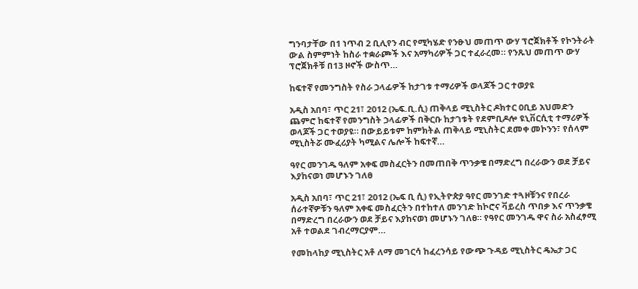ግንባታቸው በ1 ነጥብ 2 ቢሊየን ብር የሚካሄድ የንፁህ መጠጥ ውሃ ፕሮጀክቶች የኮንትራት ውል ስምምነት ከስራ ተቋራጮች እና አማካሪዎች ጋር ተፈራረመ። የንጹህ መጠጥ ውሃ ፕሮጀክቶቹ በ13 ዞኖች ውስጥ…

ከፍተኛ የመንግስት የስራ ኃላፊዎች ከታገቱ ተማሪዎች ወላጆች ጋር ተወያዩ

አዲስ አበባ፣ ጥር 21፣ 2012 (ኤፍ.ቢ.ሲ) ጠቅላይ ሚኒስትር ዶክተር ዐቢይ አህመድን ጨምሮ ከፍተኛ የመንግስት ኃላፊዎች በቅርቡ ከታገቱት የደምቢዶሎ ዩኒቨርሲቲ ተማሪዎች ወላጆች ጋር ተወያዩ። በውይይቱም ከምክትል ጠቅላይ ሚኒስትር ደመቀ መኮንን፣ የሰላም ሚኒስትሯ ሙፈሪያት ካሚልና ሌሎች ከፍተኛ…

ዓየር መንገዱ ዓለም አቀፍ መስፈርትን በመጠበቅ ጥንቃቄ በማድረግ በረራውን ወደ ቻይና እያከናወነ መሆኑን ገለፀ

አዲስ አበባ፣ ጥር 21፣ 2012 (ኤፍ ቢ ሲ) የኢትዮጵያ ዓየር መንገድ ተጓዞቹንና የበረራ ሰራተኛዎቹን ዓለም አቀፍ መስፈርትን በተከተለ መንገድ ከኮሮና ቫይረስ ጥበቃ እና ጥንቃቄ በማድረግ በረራውን ወደ ቻይና እያከናወነ መሆኑን ገለፀ። የዓየር መንገዱ ዋና ስራ አስፈፃሚ አቶ ተወልደ ገብረማርያም…

የመከላከያ ሚኒስትር አቶ ለማ መገርሳ ከፈረንሳይ የውጭ ጉዳይ ሚኒስትር ዴኤታ ጋር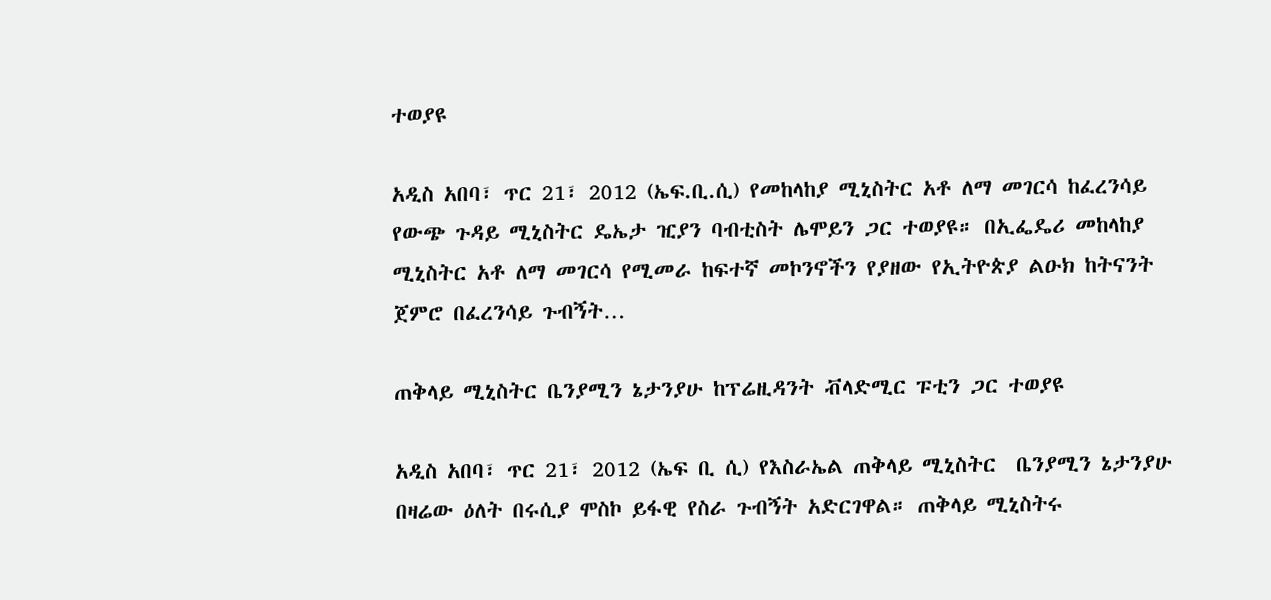ተወያዩ

አዲስ አበባ፣ ጥር 21፣ 2012 (ኤፍ.ቢ.ሲ) የመከላከያ ሚኒስትር አቶ ለማ መገርሳ ከፈረንሳይ የውጭ ጉዳይ ሚኒስትር ዴኤታ ዢያን ባብቲስት ሌሞይን ጋር ተወያዩ። በኢፌዴሪ መከላከያ ሚኒስትር አቶ ለማ መገርሳ የሚመራ ከፍተኛ መኮንኖችን የያዘው የኢትዮጵያ ልዑክ ከትናንት ጀምሮ በፈረንሳይ ጉብኝት…

ጠቅላይ ሚኒስትር ቤንያሚን ኔታንያሁ ከፕሬዚዳንት ቭላድሚር ፑቲን ጋር ተወያዩ

አዲስ አበባ፣ ጥር 21፣ 2012 (ኤፍ ቢ ሲ) የእስራኤል ጠቅላይ ሚኒስትር  ቤንያሚን ኔታንያሁ በዛሬው ዕለት በሩሲያ ሞስኮ ይፋዊ የስራ ጉብኝት አድርገዋል። ጠቅላይ ሚኒስትሩ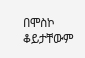በሞስኮ ቆይታቸውም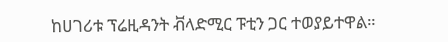ከሀገሪቱ ፕሬዚዳንት ቭላድሚር ፑቲን ጋር ተወያይተዋል።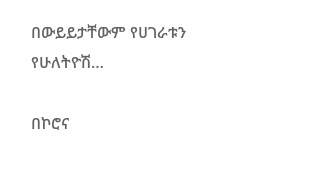በውይይታቸውም የሀገራቱን የሁለትዮሽ…

በኮሮና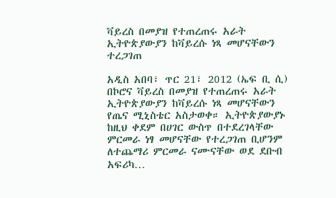ቫይረስ በመያዝ የተጠረጠሩ አራት ኢትዮጵያውያን ከቫይረሱ ነጻ መሆናቸውን ተረጋገጠ

አዲስ አበባ፣ ጥር 21፣ 2012 (ኤፍ ቢ ሲ) በኮሮና ቫይረስ በመያዝ የተጠረጠሩ አራት ኢትዮጵያውያን ከቫይረሱ ነጻ መሆናቸውን የጤና ሚኒስቴር አስታወቀ። ኢትዮጵያውያኑ ከዚህ ቀደም በሀገር ውስጥ በተደረገላቸው ምርመራ ነፃ መሆናቸው የተረጋገጠ ቢሆንም ለተጨማሪ ምርመራ ናሙናቸው ወደ ደቡብ አፍሪካ…